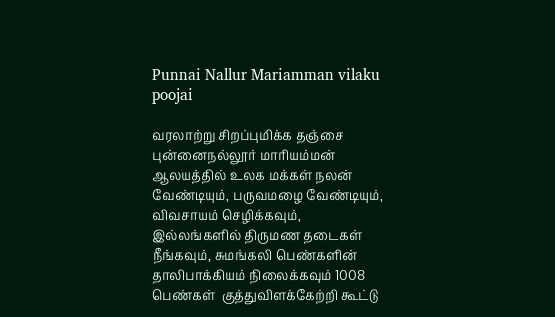Punnai Nallur Mariamman vilaku poojai

வரலாற்று சிறப்புமிக்க தஞ்சை புன்னைநல்லூர் மாரியம்மன் ஆலயத்தில் உலக மக்கள் நலன் வேண்டியும், பருவமழை வேண்டியும், விவசாயம் செழிக்கவும், இல்லங்களில் திருமண தடைகள் நீங்கவும், சுமங்கலி பெண்களின் தாலிபாக்கியம் நிலைக்கவும் 1008 பெண்கள்  குத்துவிளக்கேற்றி கூட்டு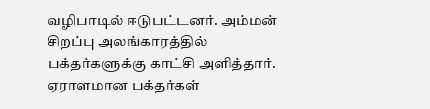வழிபாடில் ஈடுபட்டனர். அம்மன் சிறப்பு அலங்காரத்தில் பக்தர்களுக்கு காட்சி அளித்தார். ஏராளமான பக்தர்கள்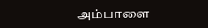அம்பாளை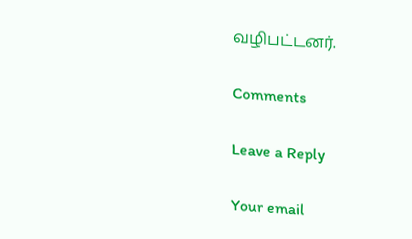வழிபட்டனர்.

Comments

Leave a Reply

Your email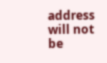address will not be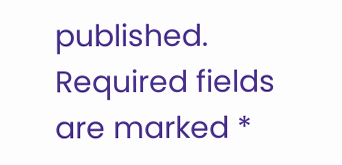published. Required fields are marked *